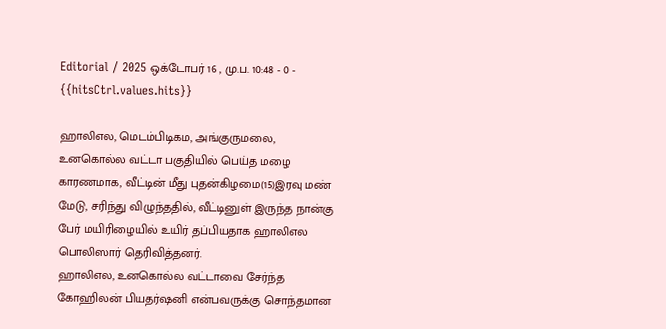Editorial / 2025 ஒக்டோபர் 16 , மு.ப. 10:48 - 0 - {{hitsCtrl.values.hits}}

ஹாலிஎல, மெடம்பிடிகம, அங்குருமலை, உனகொல்ல வட்டா பகுதியில் பெய்த மழை காரணமாக, வீட்டின் மீது புதன்கிழமை(15)இரவு மண் மேடு, சரிந்து விழுந்ததில், வீட்டினுள் இருந்த நான்கு பேர் மயிரிழையில் உயிர் தப்பியதாக ஹாலிஎல பொலிஸார் தெரிவித்தனர்.
ஹாலிஎல, உனகொல்ல வட்டாவை சேர்ந்த கோஹிலன் பியதர்ஷனி என்பவருக்கு சொந்தமான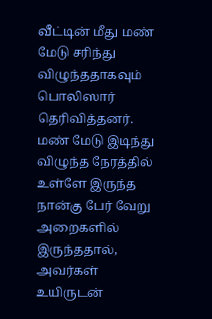வீட்டின் மீது மண் மேடு சரிந்து விழுந்ததாகவும் பொலிஸார் தெரிவித்தனர்.
மண் மேடு இடிந்து விழுந்த நேரத்தில் உள்ளே இருந்த நான்கு பேர் வேறு அறைகளில் இருந்ததால், அவர்கள் உயிருடன்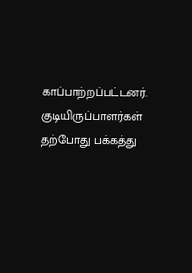காப்பாற்றப்பட்டனர்.
குடியிருப்பாளர்கள் தற்போது பக்கத்து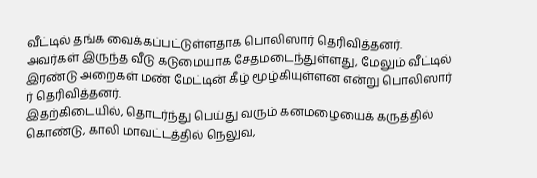வீட்டில் தங்க வைக்கப்பட்டுள்ளதாக பொலிஸார் தெரிவித்தனர்.
அவர்கள் இருந்த வீடு கடுமையாக சேதமடைந்துள்ளது, மேலும் வீட்டில் இரண்டு அறைகள் மண் மேட்டின் கீழ் மூழ்கியுள்ளன என்று பொலிஸார் ர் தெரிவித்தனர்.
இதற்கிடையில், தொடர்ந்து பெய்து வரும் கனமழையைக் கருத்தில் கொண்டு, காலி மாவட்டத்தில் நெலுவ,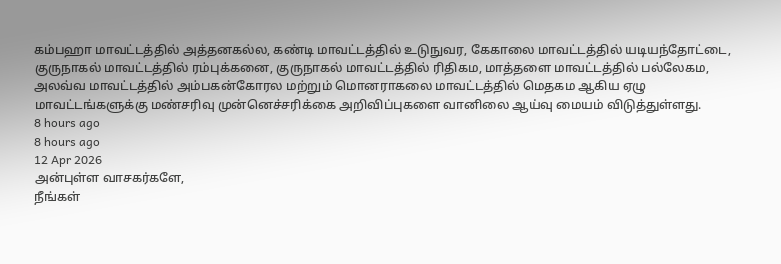கம்பஹா மாவட்டத்தில் அத்தனகல்ல, கண்டி மாவட்டத்தில் உடுநுவர, கேகாலை மாவட்டத்தில் யடியந்தோட்டை, குருநாகல் மாவட்டத்தில் ரம்புக்கனை, குருநாகல் மாவட்டத்தில் ரிதிகம, மாத்தளை மாவட்டத்தில் பல்லேகம, அலவ்வ மாவட்டத்தில் அம்பகன்கோரல மற்றும் மொனராகலை மாவட்டத்தில் மெதகம ஆகிய ஏழு மாவட்டங்களுக்கு மண்சரிவு முன்னெச்சரிக்கை அறிவிப்புகளை வானிலை ஆய்வு மையம் விடுத்துள்ளது.
8 hours ago
8 hours ago
12 Apr 2026
அன்புள்ள வாசகர்களே,
நீங்கள்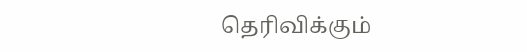தெரிவிக்கும்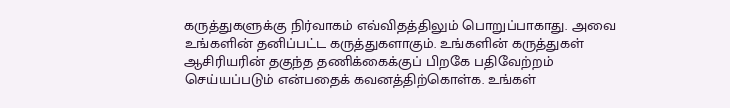கருத்துகளுக்கு நிர்வாகம் எவ்விதத்திலும் பொறுப்பாகாது. அவை உங்களின் தனிப்பட்ட கருத்துகளாகும். உங்களின் கருத்துகள் ஆசிரியரின் தகுந்த தணிக்கைக்குப் பிறகே பதிவேற்றம் செய்யப்படும் என்பதைக் கவனத்திற்கொள்க. உங்கள்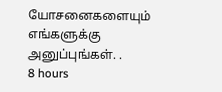யோசனைகளையும் எங்களுக்கு அனுப்புங்கள். .
8 hours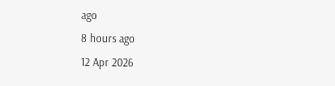ago
8 hours ago
12 Apr 2026